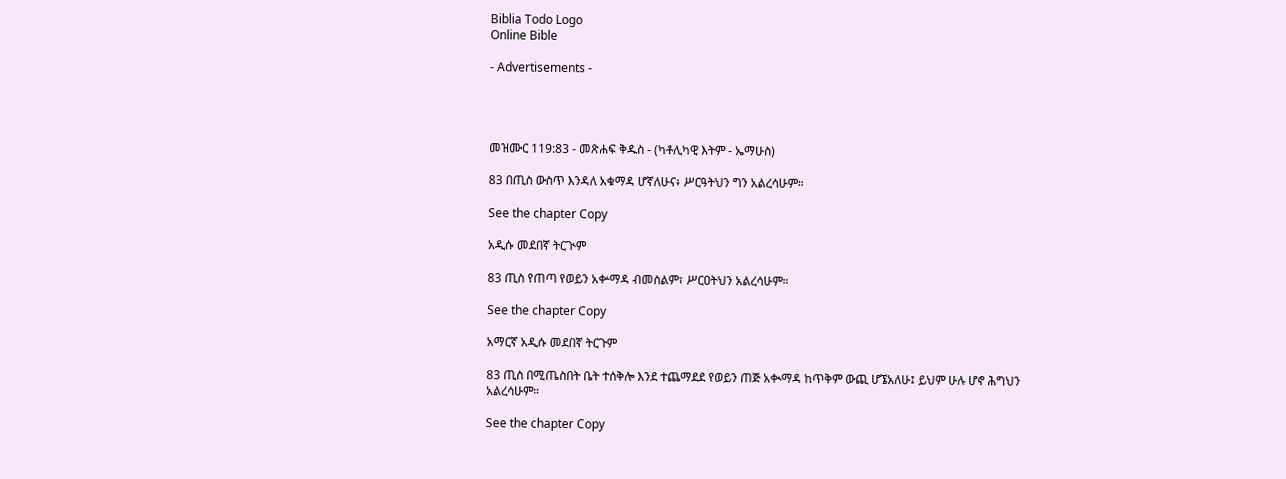Biblia Todo Logo
Online Bible

- Advertisements -




መዝሙር 119:83 - መጽሐፍ ቅዱስ - (ካቶሊካዊ እትም - ኤማሁስ)

83 በጢስ ውስጥ እንዳለ አቁማዳ ሆኛለሁና፥ ሥርዓትህን ግን አልረሳሁም።

See the chapter Copy

አዲሱ መደበኛ ትርጒም

83 ጢስ የጠጣ የወይን አቍማዳ ብመስልም፣ ሥርዐትህን አልረሳሁም።

See the chapter Copy

አማርኛ አዲሱ መደበኛ ትርጉም

83 ጢስ በሚጤስበት ቤት ተሰቅሎ እንደ ተጨማደደ የወይን ጠጅ አቊማዳ ከጥቅም ውጪ ሆኜአለሁ፤ ይህም ሁሉ ሆኖ ሕግህን አልረሳሁም።

See the chapter Copy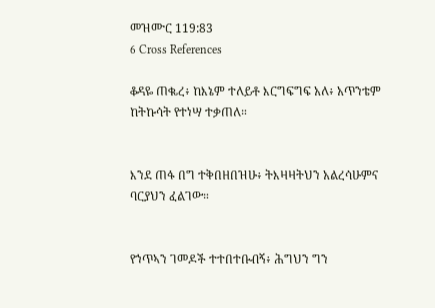መዝሙር 119:83
6 Cross References

ቆዳዬ ጠቈረ፥ ከእኔም ተለይቶ እርግፍግፍ አለ፥ አጥንቴም ከትኩሳት የተነሣ ተቃጠለ።


እንደ ጠፋ በግ ተቅበዘበዝሁ፥ ትእዛዛትህን አልረሳሁምና ባርያህን ፈልገው።


የኀጥኣን ገመዶች ተተበተቡብኝ፥ ሕግህን ግን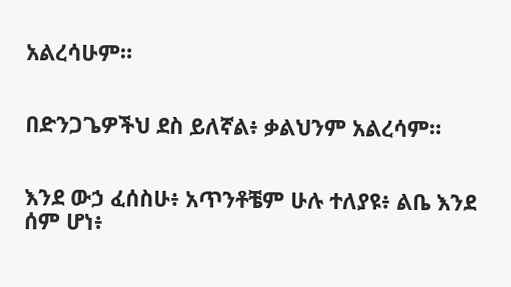አልረሳሁም።


በድንጋጌዎችህ ደስ ይለኛል፥ ቃልህንም አልረሳም።


እንደ ውኃ ፈሰስሁ፥ አጥንቶቼም ሁሉ ተለያዩ፥ ልቤ እንደ ሰም ሆነ፥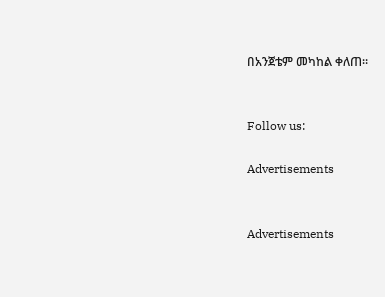በአንጀቴም መካከል ቀለጠ።


Follow us:

Advertisements


Advertisements